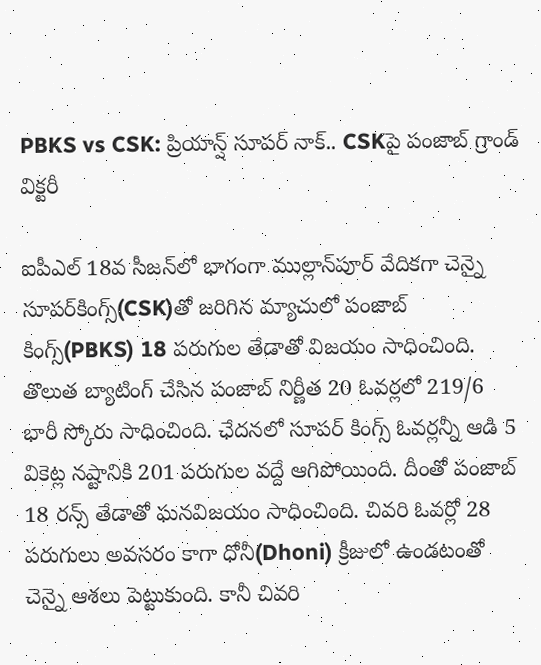PBKS vs CSK: ప్రియాన్ష్ సూపర్ నాక్.. CSKపై పంజాబ్ గ్రాండ్ విక్టరీ

ఐపీఎల్ 18వ సీజన్‌లో భాగంగా ముల్లాన్‌పూర్ వేదికగా చెన్నై సూపర్‌కింగ్స్‌(CSK)తో జరిగిన మ్యాచులో పంజాబ్ కింగ్స్(PBKS) 18 పరుగుల తేడాతో విజయం సాధించింది. తొలుత బ్యాటింగ్ చేసిన పంజాబ్ నిర్ణీత 20 ఓవర్లలో 219/6 భారీ స్కోరు సాధించింది. ఛేదనలో సూపర్ కింగ్స్ ఓవర్లన్నీ ఆడి 5 వికెట్ల నష్టానికి 201 పరుగుల వద్దే ఆగిపోయింది. దీంతో పంజాబ్ 18 రన్స్ తేడాతో ఘనవిజయం సాధించింది. చివరి ఓవర్లో 28 పరుగులు అవసరం కాగా ధోనీ(Dhoni) క్రీజులో ఉండటంతో చెన్నై ఆశలు పెట్టుకుంది. కానీ చివరి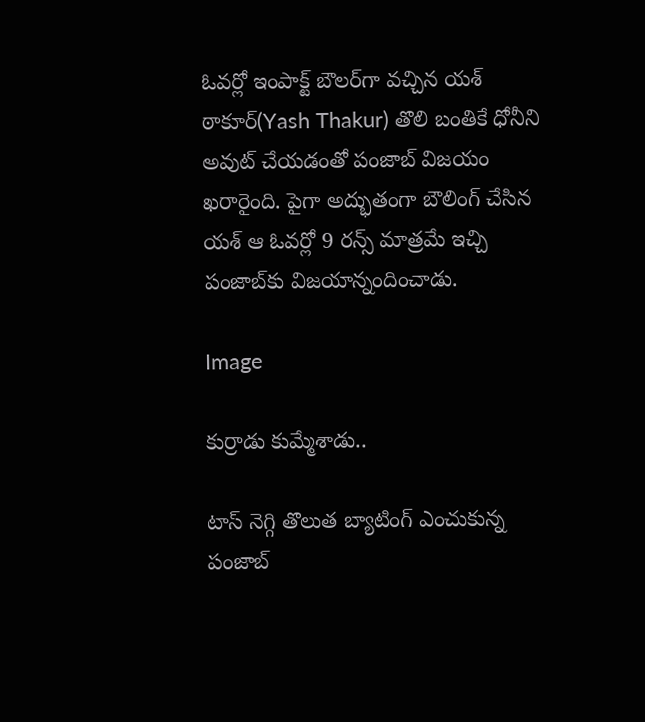ఓవర్లో ఇంపాక్ట్ బౌలర్‌గా వచ్చిన యశ్ ఠాకూర్(Yash Thakur) తొలి బంతికే ధోనీని అవుట్ చేయడంతో పంజాబ్ విజయం ఖరారైంది. పైగా అద్భుతంగా బౌలింగ్ చేసిన యశ్ ఆ ఓవర్లో 9 రన్స్ మాత్రమే ఇచ్చి పంజాబ్‌కు విజయాన్నందించాడు.

Image

కుర్రాడు కుమ్మేశాడు..

టాస్ నెగ్గి తొలుత బ్యాటింగ్ ఎంచుకున్న పంజాబ్‌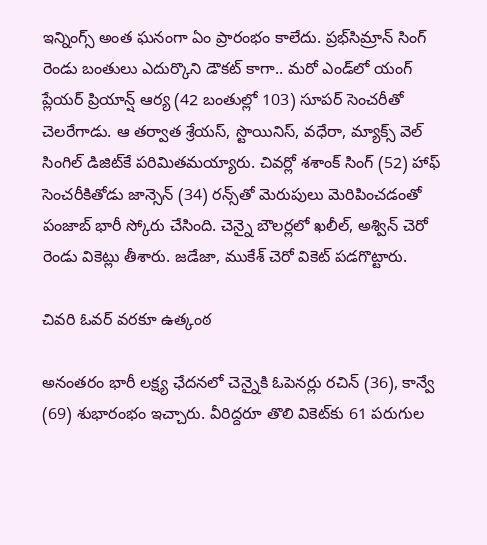ఇన్నింగ్స్ అంత ఘనంగా ఏం ప్రారంభం కాలేదు. ప్రభ్‌సిమ్రాన్ సింగ్ రెండు బంతులు ఎదుర్కొని డౌకట్ కాగా.. మరో ఎండ్‌లో యంగ్ ప్లేయర్ ప్రియాన్ష్ ఆర్య (42 బంతుల్లో 103) సూపర్ సెంచరీతో చెలరేగాడు. ఆ తర్వాత శ్రేయస్, స్టొయినిస్, వధేరా, మ్యాక్స్ వెల్ సింగిల్ డిజిట్‌కే పరిమితమయ్యారు. చివర్లో శశాంక్ సింగ్ (52) హాఫ్ సెంచరీకితోడు జాన్సెన్ (34) రన్స్‌తో మెరుపులు మెరిపించడంతో పంజాబ్ భారీ స్కోరు చేసింది. చెన్నై బౌలర్లలో ఖలీల్, అశ్విన్ చెరో రెండు వికెట్లు తీశారు. జడేజా, ముకేశ్ చెరో వికెట్ పడగొట్టారు.

చివరి ఓవర్ వరకూ ఉత్కంఠ

అనంతరం భారీ లక్ష్య ఛేదనలో చెన్నైకి ఓపెనర్లు రచిన్ (36), కాన్వే (69) శుభారంభం ఇచ్చారు. వీరిద్దరూ తొలి వికెట్‌కు 61 పరుగుల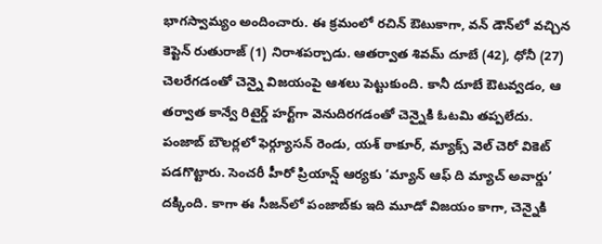భాగస్వామ్యం అందించారు. ఈ క్రమంలో రచిన్ ఔటుకాగా, వన్ డౌన్‌లో వచ్చిన కెప్టెన్ రుతురాజ్ (1) నిరాశపర్చాడు. ఆతర్వాత శివమ్ దూబే (42), ధోనీ (27) చెలరేగడంతో చెన్నై విజయంపై ఆశలు పెట్టుకుంది. కానీ దూబే ఔటవ్వడం, ఆ తర్వాత కాన్వే రిటైర్డ్ హర్ట్‌గా వెనుదిరగడంతో చెన్నైకి ఓటమి తప్పలేదు. పంజాబ్ బౌలర్లలో ఫెర్గ్యూసన్ రెండు, యశ్ ఠాకూర్, మ్యాక్స్ వెల్ చెరో వికెట్ పడగొట్టారు. సెంచరీ హీరో ప్రియాన్ష్ ఆర్యకు ‘మ్యాన్ ఆఫ్ ది మ్యాచ్ అవార్డు’ దక్కింది. కాగా ఈ సీజన్‌లో పంజాబ్‌కు ఇది మూడో విజయం కాగా, చెన్నైకి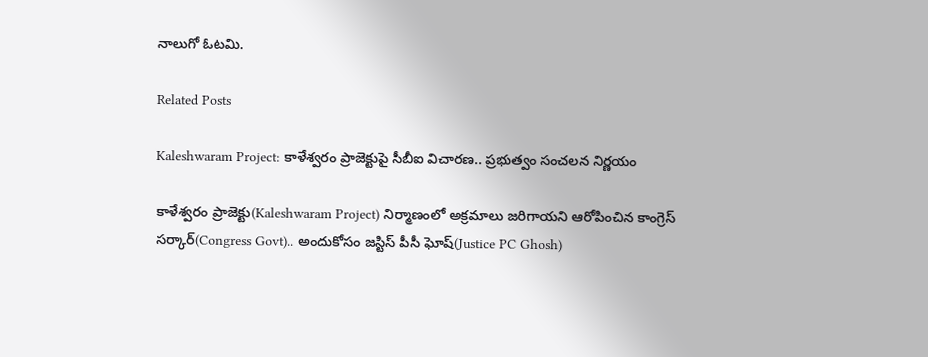నాలుగో ఓటమి.

Related Posts

Kaleshwaram Project: కాళేశ్వరం ప్రాజెక్టుపై సీబీఐ విచారణ.. ప్రభుత్వం సంచలన నిర్ణయం

కాళేశ్వరం ప్రాజెక్టు(Kaleshwaram Project) నిర్మాణంలో అక్రమాలు జరిగాయని ఆరోపించిన కాంగ్రెస్ సర్కార్(Congress Govt).. అందుకోసం జస్టిస్ పీసీ ఘోష్(Justice PC Ghosh)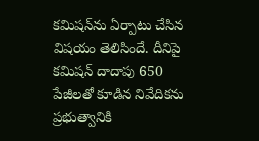కమిషన్‌ను ఏర్పాటు చేసిన విషయం తెలిసిందే. దీనిపై కమిషన్ దాదాపు 650 పేజీలతో కూడిన నివేదికను ప్రభుత్వానికి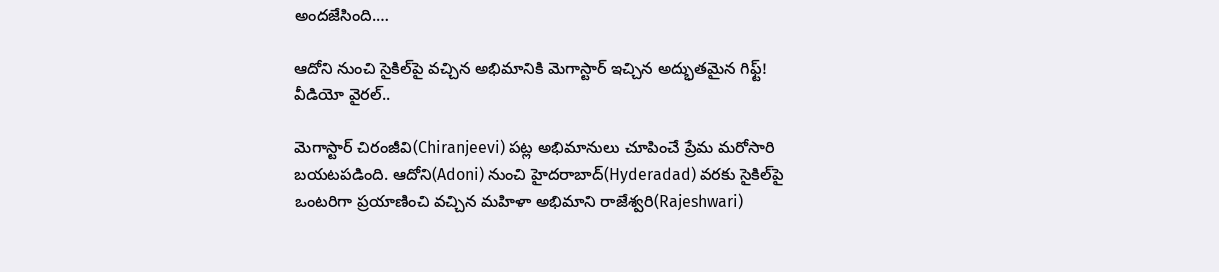అందజేసింది.…

ఆదోని నుంచి సైకిల్‌పై వచ్చిన అభిమానికి మెగాస్టార్ ఇచ్చిన అద్భుతమైన గిఫ్ట్! వీడియో వైరల్..

మెగాస్టార్ చిరంజీవి(Chiranjeevi) పట్ల అభిమానులు చూపించే ప్రేమ మరోసారి బయటపడింది. ఆదోని(Adoni) నుంచి హైదరాబాద్(Hyderadad) వరకు సైకిల్‌పై ఒంటరిగా ప్రయాణించి వచ్చిన మహిళా అభిమాని రాజేశ్వరి(Rajeshwari)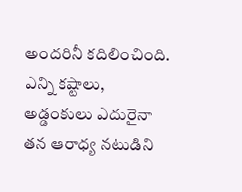అందరినీ కదిలించింది. ఎన్ని కష్టాలు, అడ్డంకులు ఎదురైనా తన ఆరాధ్య నటుడిని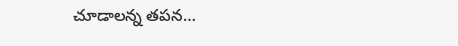చూడాలన్న తపన…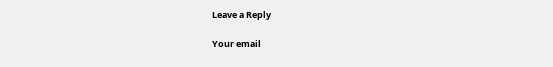Leave a Reply

Your email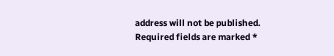address will not be published. Required fields are marked *